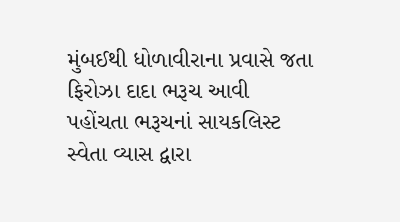મુંબઈથી ધોળાવીરાના પ્રવાસે જતા ફિરોઝા દાદા ભરૂચ આવી પહોંચતા ભરૂચનાં સાયકલિસ્ટ સ્વેતા વ્યાસ દ્વારા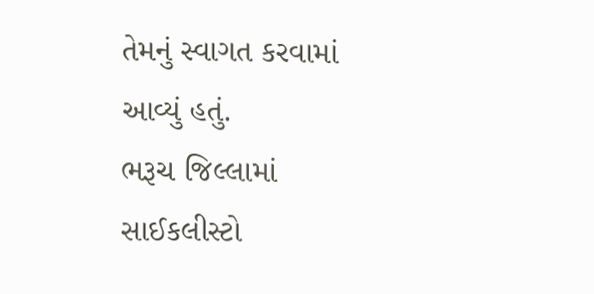તેમનું સ્વાગત કરવામાં આવ્યું હતું.
ભરૂચ જિલ્લામાં સાઈકલીસ્ટો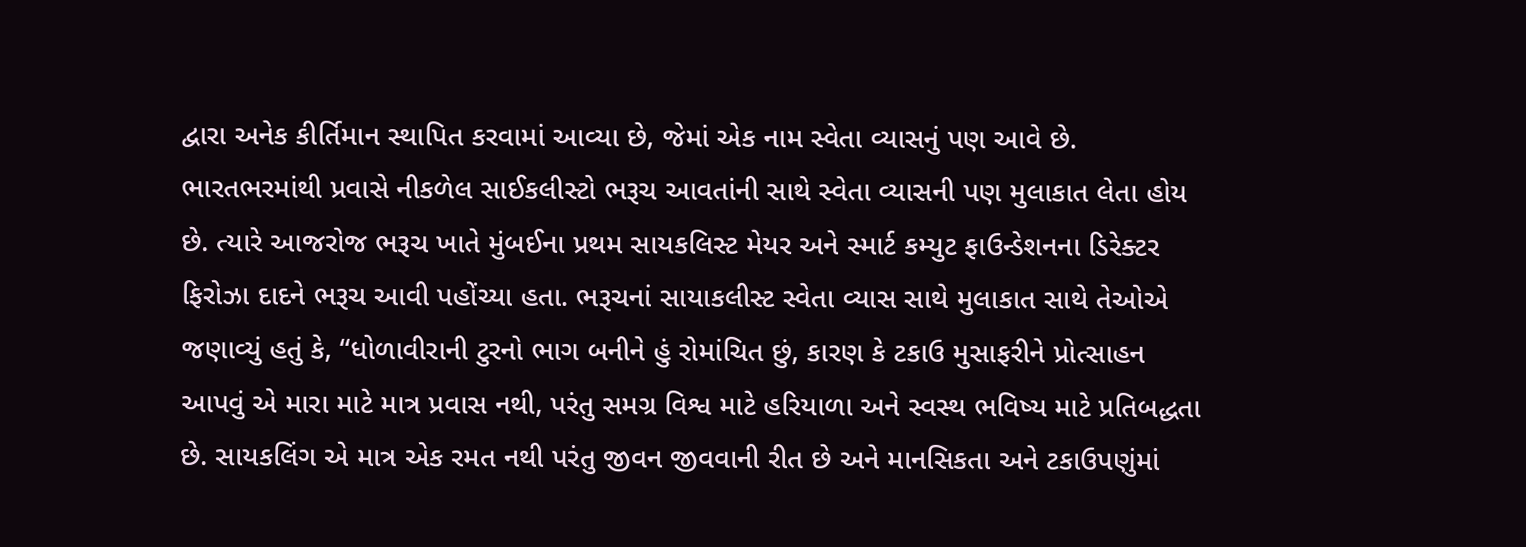દ્વારા અનેક કીર્તિમાન સ્થાપિત કરવામાં આવ્યા છે, જેમાં એક નામ સ્વેતા વ્યાસનું પણ આવે છે. ભારતભરમાંથી પ્રવાસે નીકળેલ સાઈકલીસ્ટો ભરૂચ આવતાંની સાથે સ્વેતા વ્યાસની પણ મુલાકાત લેતા હોય છે. ત્યારે આજરોજ ભરૂચ ખાતે મુંબઈના પ્રથમ સાયકલિસ્ટ મેયર અને સ્માર્ટ કમ્યુટ ફાઉન્ડેશનના ડિરેક્ટર ફિરોઝા દાદને ભરૂચ આવી પહોંચ્યા હતા. ભરૂચનાં સાયાકલીસ્ટ સ્વેતા વ્યાસ સાથે મુલાકાત સાથે તેઓએ જણાવ્યું હતું કે, “ધોળાવીરાની ટુરનો ભાગ બનીને હું રોમાંચિત છું, કારણ કે ટકાઉ મુસાફરીને પ્રોત્સાહન આપવું એ મારા માટે માત્ર પ્રવાસ નથી, પરંતુ સમગ્ર વિશ્વ માટે હરિયાળા અને સ્વસ્થ ભવિષ્ય માટે પ્રતિબદ્ધતા છે. સાયકલિંગ એ માત્ર એક રમત નથી પરંતુ જીવન જીવવાની રીત છે અને માનસિકતા અને ટકાઉપણુંમાં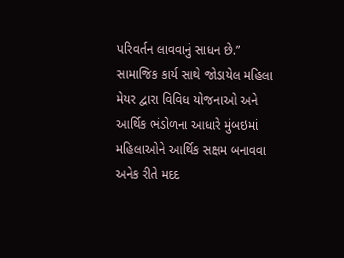પરિવર્તન લાવવાનું સાધન છે.” સામાજિક કાર્ય સાથે જોડાયેલ મહિલા મેયર દ્વારા વિવિધ યોજનાઓ અને આર્થિક ભંડોળના આધારે મુંબઇમાં મહિલાઓને આર્થિક સક્ષમ બનાવવા અનેક રીતે મદદ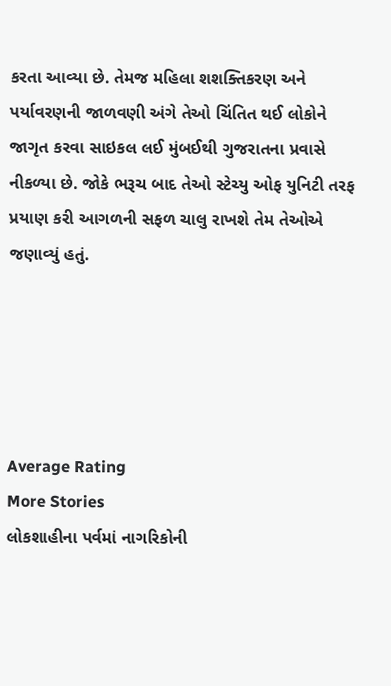કરતા આવ્યા છે. તેમજ મહિલા શશક્તિકરણ અને પર્યાવરણની જાળવણી અંગે તેઓ ચિંતિત થઈ લોકોને જાગૃત કરવા સાઇકલ લઈ મુંબઈથી ગુજરાતના પ્રવાસે નીકળ્યા છે. જોકે ભરૂચ બાદ તેઓ સ્ટેચ્યુ ઓફ યુનિટી તરફ પ્રયાણ કરી આગળની સફળ ચાલુ રાખશે તેમ તેઓએ જણાવ્યું હતું.





Average Rating
More Stories
લોકશાહીના પર્વમાં નાગરિકોની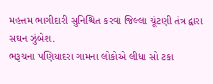મહત્તમ ભાગીદારી સુનિશ્ચિત કરવા જિલ્લા ચૂંટણી તંત્ર દ્વારા સઘન ઝુંબેશ.
ભરૂચના પણિયાદરા ગામના લોકોએ લીધા સો ટકા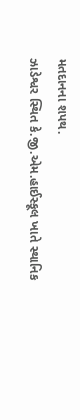મતદાનના શપથ.
ઝાડેશ્વર સ્થિત કે.જી.એમ.હાઈસ્કૂલ ખાતે સ્થાનિક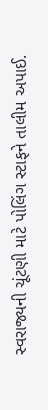સ્વરાજ્યની ચૂંટણી માટે પોલિંગ સ્ટાફને તાલીમ અપાઈ.